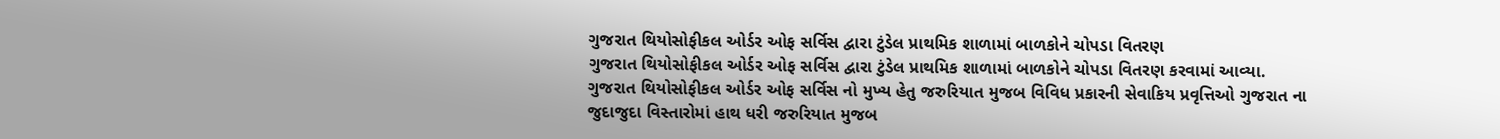ગુજરાત થિયોસોફીકલ ઓર્ડર ઓફ સર્વિસ દ્વારા ટુંડેલ પ્રાથમિક શાળામાં બાળકોને ચોપડા વિતરણ
ગુજરાત થિયોસોફીકલ ઓર્ડર ઓફ સર્વિસ દ્વારા ટુંડેલ પ્રાથમિક શાળામાં બાળકોને ચોપડા વિતરણ કરવામાં આવ્યા.
ગુજરાત થિયોસોફીકલ ઓર્ડર ઓફ સર્વિસ નો મુખ્ય હેતુ જરુરિયાત મુજબ વિવિધ પ્રકારની સેવાકિય પ્રવૃત્તિઓ ગુજરાત ના જુદાજુદા વિસ્તારોમાં હાથ ધરી જરુરિયાત મુજબ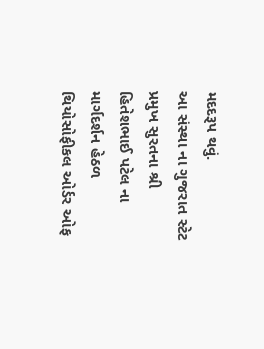મદદરૂપ થવું.
આ સંસ્થા ના ગુજરાત સ્ટેટ પ્રમુખ સુરતના શ્રી હિતેશભાઈ પટેલ ના માર્ગદર્શન હેઠળ થિયોસોફીકલ ઓર્ડર ઓફ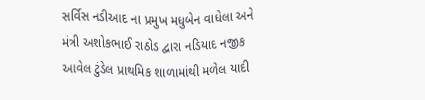સર્વિસ નડીઆદ ના પ્રમુખ મધુબેન વાધેલા અને મંત્રી અશોકભાઈ રાઠોડ દ્વારા નડિયાદ નજીક આવેલ ટુંડેલ પ્રાથમિક શાળામાંથી મળેલ યાદી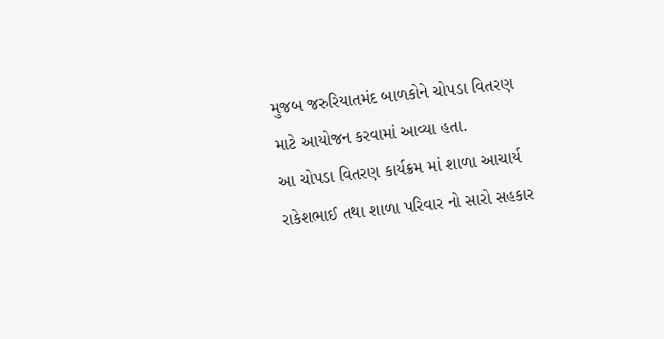મુજબ જરુરિયાતમંદ બાળકોને ચોપડા વિતરણ માટે આયોજન કરવામાં આવ્યા હતા.
આ ચોપડા વિતરણ કાર્યક્રમ માં શાળા આચાર્ય રાકેશભાઈ તથા શાળા પરિવાર નો સારો સહકાર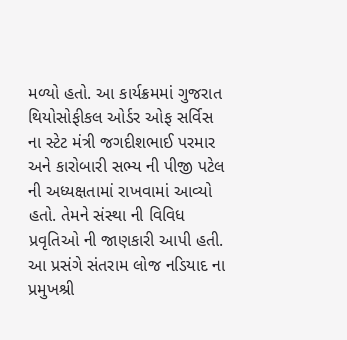મળ્યો હતો. આ કાર્યક્રમમાં ગુજરાત થિયોસોફીકલ ઓર્ડર ઓફ સર્વિસ ના સ્ટેટ મંત્રી જગદીશભાઈ પરમાર અને કારોબારી સભ્ય ની પીજી પટેલ ની અધ્યક્ષતામાં રાખવામાં આવ્યો હતો. તેમને સંસ્થા ની વિવિધ પ્રવૃતિઓ ની જાણકારી આપી હતી. આ પ્રસંગે સંતરામ લોજ નડિયાદ ના પ્રમુખશ્રી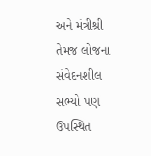અને મંત્રીશ્રી તેમજ લોજના સંવેદનશીલ સભ્યો પણ ઉપસ્થિત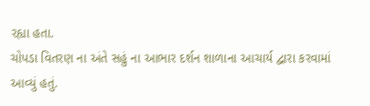રહ્યા હતા.
ચોપડા વિતરણ ના અંતે સહું ના આભાર દર્શન શાળાના આચાર્ય દ્વારા કરવામાં આવ્યું હતું.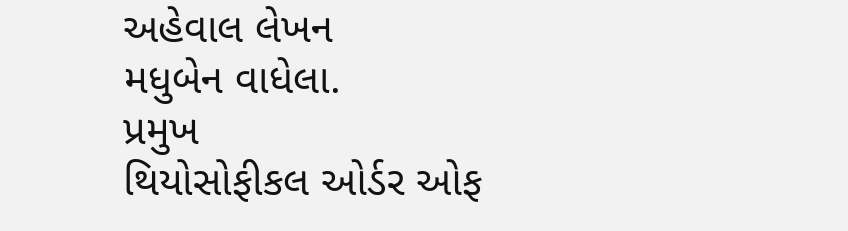અહેવાલ લેખન
મધુબેન વાધેલા.
પ્રમુખ
થિયોસોફીકલ ઓર્ડર ઓફ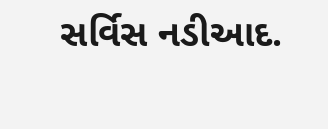સર્વિસ નડીઆદ.